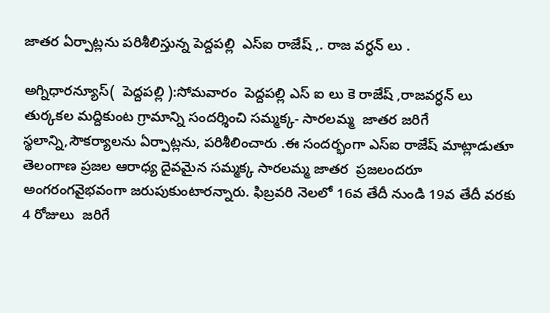జాతర ఏర్పాట్లను పరిశీలిస్తున్న పెద్దపల్లి  ఎస్ఐ రాజేష్ ,. రాజ వర్ధన్ లు .

అగ్నిధారన్యూస్(  పెద్దపల్లి ):సోమవారం  పెద్దపల్లి ఎస్ ఐ లు కె రాజేష్ ,రాజవర్ధన్ లు తుర్కకల మద్దికుంట గ్రామాన్ని సందర్శించి సమ్మక్క- సారలమ్మ  జాతర జరిగే స్థలాన్ని,సౌకర్యాలను ఏర్పాట్లను, పరిశీలించారు .ఈ సందర్భంగా ఎస్ఐ రాజేష్ మాట్లాడుతూ తెలంగాణ ప్రజల ఆరాధ్య దైవమైన సమ్మక్క సారలమ్మ జాతర  ప్రజలందరూ అంగరంగవైభవంగా జరుపుకుంటారన్నారు. ఫిబ్రవరి నెలలో 16వ తేదీ నుండి 19వ తేదీ వరకు 4 రోజులు  జరిగే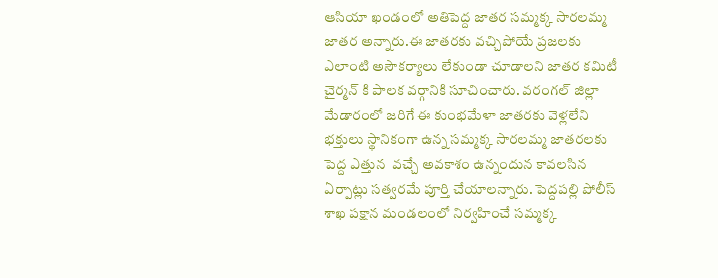ఆసియా ఖండంలో అతిపెద్ద జాతర సమ్మక్క సారలమ్మ జాతర అన్నారు.ఈ జాతరకు వచ్చిపోయే ప్రజలకు ఎలాంటి అసౌకర్యాలు లేకుండా చూడాలని జాతర కమిటీ చైర్మన్ కి పాలక వర్గానికి సూచించారు. వరంగల్ జిల్లా మేడారంలో జరిగే ఈ కుంభమేళా జాతరకు వెళ్లలేని భక్తులు స్థానికంగా ఉన్న సమ్మక్క సారలమ్మ జాతరలకు పెద్ద ఎత్తున  వచ్చే అవకాశం ఉన్నందున కావలసిన ఏర్పాట్లు సత్వరమే పూర్తి చేయాలన్నారు. పెద్దపల్లి పోలీస్ శాఖ పక్షాన మండలంలో నిర్వహించే సమ్మక్క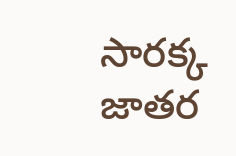సారక్క జాతర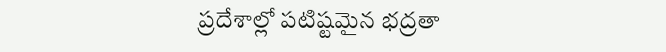ప్రదేశాల్లో పటిష్టమైన భద్రతా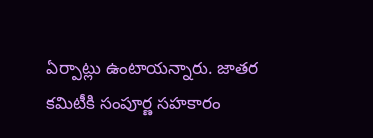ఏర్పాట్లు ఉంటాయన్నారు. జాతర కమిటీకి సంపూర్ణ సహకారం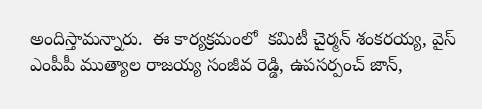అందిస్తామన్నారు.  ఈ కార్యక్రమంలో  కమిటీ చైర్మన్ శంకరయ్య, వైస్ ఎంపీపీ ముత్యాల రాజయ్య సంజీవ రెడ్డి, ఉపసర్పంచ్ జాన్,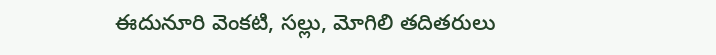ఈదునూరి వెంకటి, సల్లు, మోగిలి తదితరులు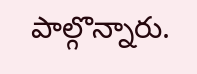పాల్గొన్నారు.